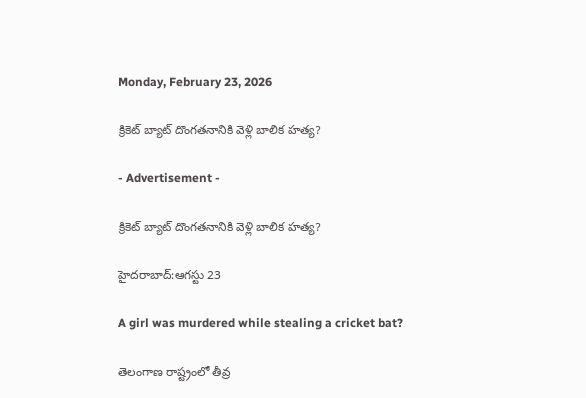Monday, February 23, 2026

క్రికెట్ బ్యాట్ దొంగతనానికి వెళ్లి బాలిక హత్య?

- Advertisement -

క్రికెట్ బ్యాట్ దొంగతనానికి వెళ్లి బాలిక హత్య?

హైదరాబాద్:ఆగస్టు 23

A girl was murdered while stealing a cricket bat?

తెలంగాణ రాష్ట్రంలో తీవ్ర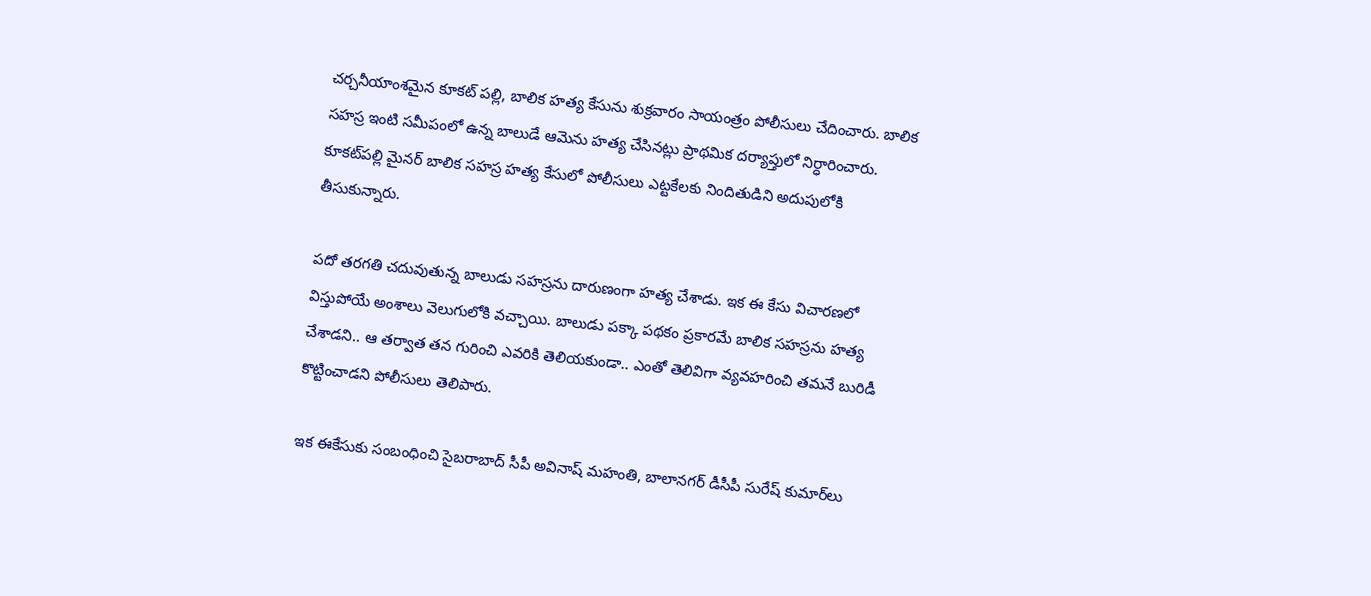చర్చనీయాంశమైన కూకట్ పల్లి, బాలిక హత్య కేసును శుక్రవారం సాయంత్రం పోలీసులు చేదించారు. బాలిక సహస్ర ఇంటి సమీపంలో ఉన్న బాలుడే ఆమెను హత్య చేసినట్లు ప్రాథమిక దర్యాప్తులో నిర్ధారించారు.
కూకట్‌పల్లి మైనర్ బాలిక సహస్ర హత్య కేసులో పోలీసులు ఎట్టకేలకు నిందితుడిని అదుపులోకి తీసుకున్నారు.

పదో తరగతి చదువుతున్న బాలుడు సహస్రను దారుణంగా హత్య చేశాడు. ఇక ఈ కేసు విచారణలో విస్తుపోయే అంశాలు వెలుగులోకి వచ్చాయి. బాలుడు పక్కా పథకం ప్రకారమే బాలిక సహస్రను హత్య చేశాడని.. ఆ తర్వాత తన గురించి ఎవరికి తెలియకుండా.. ఎంతో తెలివిగా వ్యవహరించి తమనే బురిడీ కొట్టించాడని పోలీసులు తెలిపారు.

ఇక ఈకేసుకు సంబంధించి సైబరాబాద్ సీపీ అవినాష్ మహంతి, బాలానగర్ డీసీపీ సురేష్ కుమార్‌లు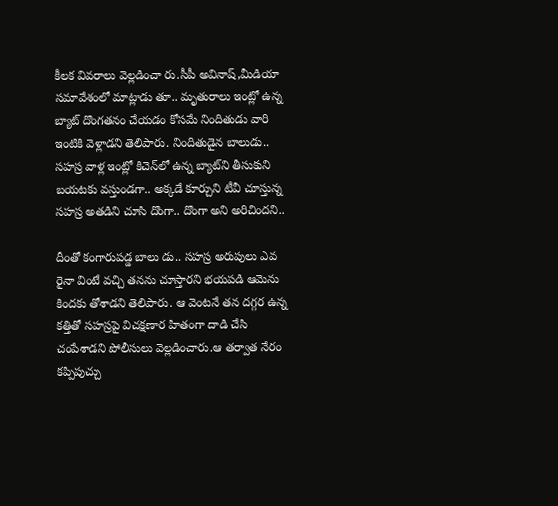కీలక వివరాలు వెల్లడించా రు.సీపీ అవినాష్,మీడియా సమావేశంలో మాట్లాడు తూ.. మృతురాలు ఇంట్లో ఉన్న బ్యాట్ దొంగతనం చేయడం కోసమే నిందితుడు వారి ఇంటికి వెళ్లాడని తెలిపారు. నిందితుడైన బాలుడు.. సహస్ర వాళ్ల ఇంట్లో కిచెన్‌లో ఉన్న బ్యాట్‌ని తీసుకుని బయటకు వస్తుండగా.. అక్కడే కూర్చుని టీవీ చూస్తున్న సహస్ర అతడిని చూసి దొంగా.. దొంగా అని అరిచిందని..

దీంతో కంగారుపడ్డ బాలు డు.. సహస్ర అరుపులు ఎవ రైనా వింటే వచ్చి తనను చూస్తారని భయపడి ఆమెను కిందకు తోశాడని తెలిపారు. ఆ వెంటనే తన దగ్గర ఉన్న కత్తితో సహస్రపై విచక్షణార హితంగా దాడి చేసి చంపేశాడని పోలీసులు వెల్లడించారు.ఆ తర్వాత నేరం కప్పిపుచ్చు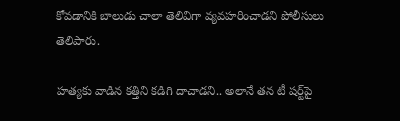కోవడానికి బాలుడు చాలా తెలివిగా వ్యవహరించాడని పోలీసులు తెలిపారు.

హత్యకు వాడిన కత్తిని కడిగి దాచాడని.. అలానే తన టీ షర్ట్‌పై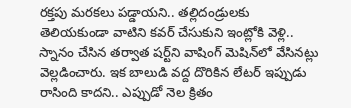రక్తపు మరకలు పడ్డాయని.. తల్లిదండ్రులకు తెలియకుండా వాటిని కవర్ చేసుకుని ఇంట్లోకి వెళ్లి.. స్నానం చేసిన తర్వాత షర్ట్‌ని వాషింగ్ మెషిన్‌లో వేసినట్లు వెల్లడించారు. ఇక బాలుడి వద్ద దొరికిన లేటర్ ఇప్పుడు రాసింది కాదని.. ఎప్పుడో నెల క్రితం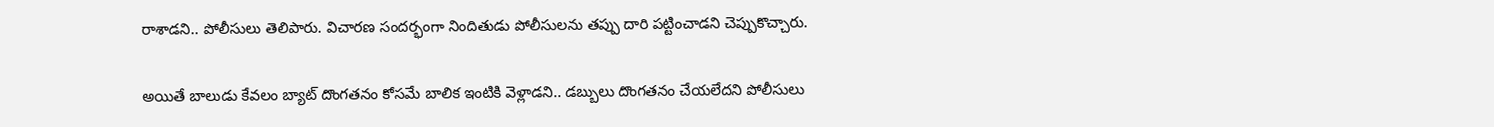రాశాడని.. పోలీసులు తెలిపారు. విచారణ సందర్భంగా నిందితుడు పోలీసులను తప్పు దారి పట్టించాడని చెప్పుకొచ్చారు.

అయితే బాలుడు కేవలం బ్యాట్ దొంగతనం కోసమే బాలిక ఇంటికి వెళ్లాడని.. డబ్బులు దొంగతనం చేయలేదని పోలీసులు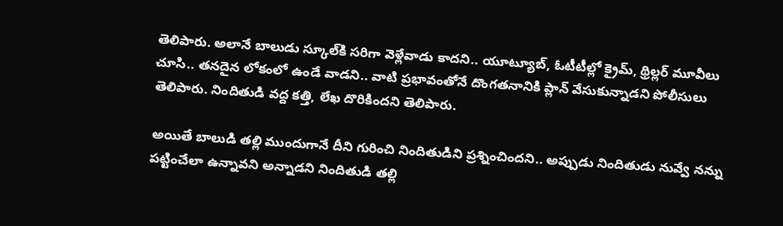తెలిపారు. అలానే బాలుడు స్కూల్‌కి సరిగా వెళ్లేవాడు కాదని.. యూట్యూబ్, ఓటీటీల్లో క్రైమ్, థ్రిల్లర్ మూవీలు చూసి.. తనదైన లోకంలో ఉండే వాడని.. వాటి ప్రభావంతోనే దొంగతనానికి ప్లాన్ వేసుకున్నాడని పోలీసులు తెలిపారు. నిందితుడి వద్ద కత్తి, లేఖ దొరికిందని తెలిపారు.

అయితే బాలుడి తల్లి ముందుగానే దీని గురించి నిందితుడిని ప్రశ్నించిందని.. అప్పుడు నిందితుడు నువ్వే నన్ను పట్టించేలా ఉన్నావని అన్నాడని నిందితుడి తల్లి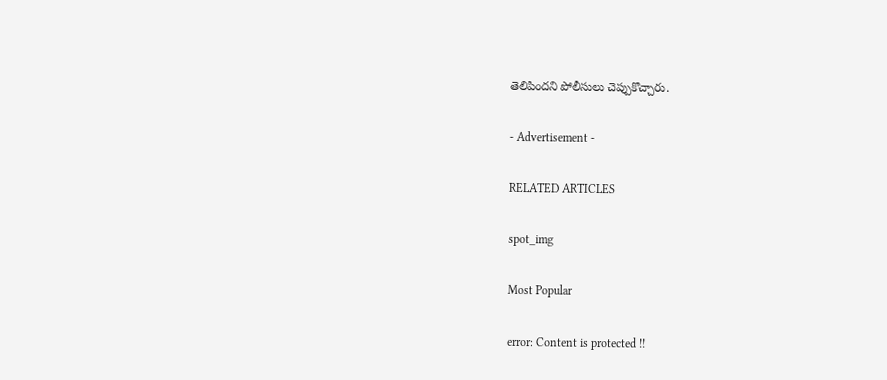తెలిపిందని పోలీసులు చెప్పుకొచ్చారు.

- Advertisement -

RELATED ARTICLES

spot_img

Most Popular

error: Content is protected !!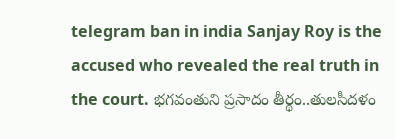telegram ban in india Sanjay Roy is the accused who revealed the real truth in the court. భగవంతుని ప్రసాదం తీర్థం..తులసీదళం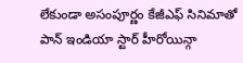లేకుండా అసంపూర్ణం కేజీఎఫ్ సినిమాతో పాన్ ఇండియా స్టార్ హీరోయిన్గా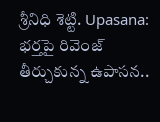శ్రీనిధి శెట్టి. Upasana: భర్తపై రివెంజ్ తీర్చుకున్న ఉపాసన..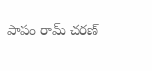పాపం రామ్ చరణ్